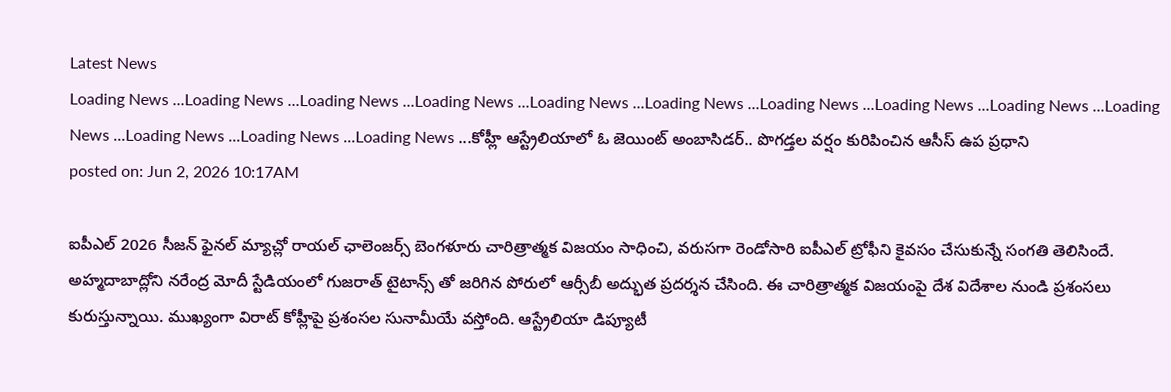Latest News
Loading News ...Loading News ...Loading News ...Loading News ...Loading News ...Loading News ...Loading News ...Loading News ...Loading News ...Loading News ...Loading News ...Loading News ...Loading News ...కోహ్లీ ఆస్ట్రేలియాలో ఓ జెయింట్ అంబాసిడర్.. పొగడ్తల వర్షం కురిపించిన ఆసీస్ ఉప ప్రధాని
posted on: Jun 2, 2026 10:17AM

ఐపీఎల్ 2026 సీజన్ ఫైనల్ మ్యాచ్లో రాయల్ ఛాలెంజర్స్ బెంగళూరు చారిత్రాత్మక విజయం సాధించి, వరుసగా రెండోసారి ఐపీఎల్ ట్రోఫీని కైవసం చేసుకున్నే సంగతి తెలిసిందే. అహ్మదాబాద్లోని నరేంద్ర మోదీ స్టేడియంలో గుజరాత్ టైటాన్స్ తో జరిగిన పోరులో ఆర్సీబీ అద్భుత ప్రదర్శన చేసింది. ఈ చారిత్రాత్మక విజయంపై దేశ విదేశాల నుండి ప్రశంసలు కురుస్తున్నాయి. ముఖ్యంగా విరాట్ కోహ్లీపై ప్రశంసల సునామీయే వస్తోంది. ఆస్ట్రేలియా డిప్యూటీ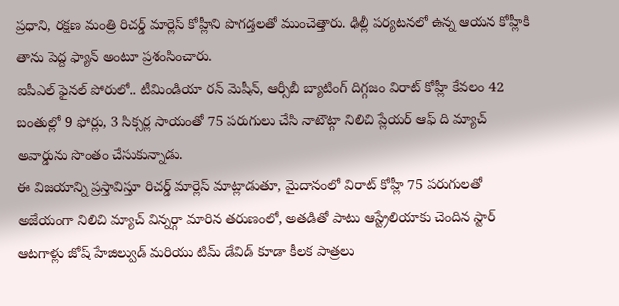ప్రధాని, రక్షణ మంత్రి రిచర్డ్ మార్లెస్ కోహ్లీని పొగడ్తలతో ముంచెత్తారు. ఢిల్లీ పర్యటనలో ఉన్న ఆయన కోహ్లీకి తాను పెద్ద ఫ్యాన్ అంటూ ప్రశంసించారు.
ఐపీఎల్ ఫైనల్ పోరులో.. టీమిండియా రన్ మెషీన్, ఆర్సీబీ బ్యాటింగ్ దిగ్గజం విరాట్ కోహ్లీ కేవలం 42 బంతుల్లో 9 ఫోర్లు, 3 సిక్సర్ల సాయంతో 75 పరుగులు చేసి నాటౌట్గా నిలిచి ప్లేయర్ ఆఫ్ ది మ్యాచ్ అవార్డును సొంతం చేసుకున్నాడు.
ఈ విజయాన్ని ప్రస్తావిస్తూ రిచర్డ్ మార్లెస్ మాట్లాడుతూ, మైదానంలో విరాట్ కోహ్లీ 75 పరుగులతో అజేయంగా నిలిచి మ్యాచ్ విన్నర్గా మారిన తరుణంలో, అతడితో పాటు ఆస్ట్రేలియాకు చెందిన స్టార్ ఆటగాళ్లు జోష్ హేజిల్వుడ్ మరియు టిమ్ డేవిడ్ కూడా కీలక పాత్రలు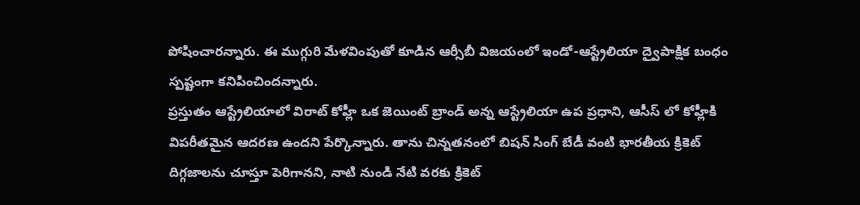పోషించారన్నారు. ఈ ముగ్గురి మేళవింపుతో కూడిన ఆర్సీబీ విజయంలో ఇండో-ఆస్ట్రేలియా ద్వైపాక్షిక బంధం స్పష్టంగా కనిపించిందన్నారు.
ప్రస్తుతం ఆస్ట్రేలియాలో విరాట్ కోహ్లీ ఒక జెయింట్ బ్రాండ్ అన్న ఆస్ట్రేలియా ఉప ప్రధాని, ఆసీస్ లో కోహ్లీకి విపరీతమైన ఆదరణ ఉందని పేర్కొన్నారు. తాను చిన్నతనంలో బిషన్ సింగ్ బేడీ వంటి భారతీయ క్రికెట్ దిగ్గజాలను చూస్తూ పెరిగానని, నాటి నుండి నేటి వరకు క్రికెట్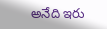అనేది ఇరు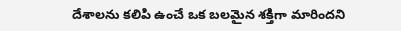దేశాలను కలిపి ఉంచే ఒక బలమైన శక్తిగా మారిందని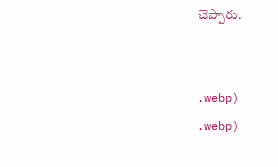చెప్పారు.


.webp)
.webp)